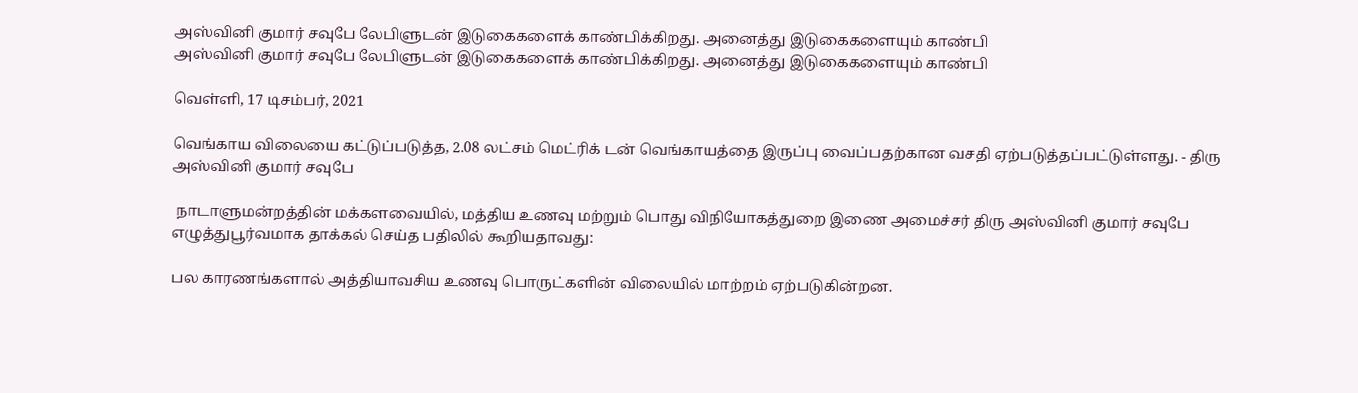அஸ்வினி குமார் சவுபே லேபிளுடன் இடுகைகளைக் காண்பிக்கிறது. அனைத்து இடுகைகளையும் காண்பி
அஸ்வினி குமார் சவுபே லேபிளுடன் இடுகைகளைக் காண்பிக்கிறது. அனைத்து இடுகைகளையும் காண்பி

வெள்ளி, 17 டிசம்பர், 2021

வெங்காய விலையை கட்டுப்படுத்த, 2.08 லட்சம் மெட்ரிக் டன் வெங்காயத்தை இருப்பு வைப்பதற்கான வசதி ஏற்படுத்தப்பட்டுள்ளது. - திரு அஸ்வினி குமார் சவுபே

 நாடாளுமன்றத்தின் மக்களவையில், மத்திய உணவு மற்றும் பொது விநியோகத்துறை இணை அமைச்சர் திரு அஸ்வினி குமார் சவுபே எழுத்துபூர்வமாக தாக்கல் செய்த பதிலில் கூறியதாவது:

பல காரணங்களால் அத்தியாவசிய உணவு பொருட்களின் விலையில் மாற்றம் ஏற்படுகின்றன.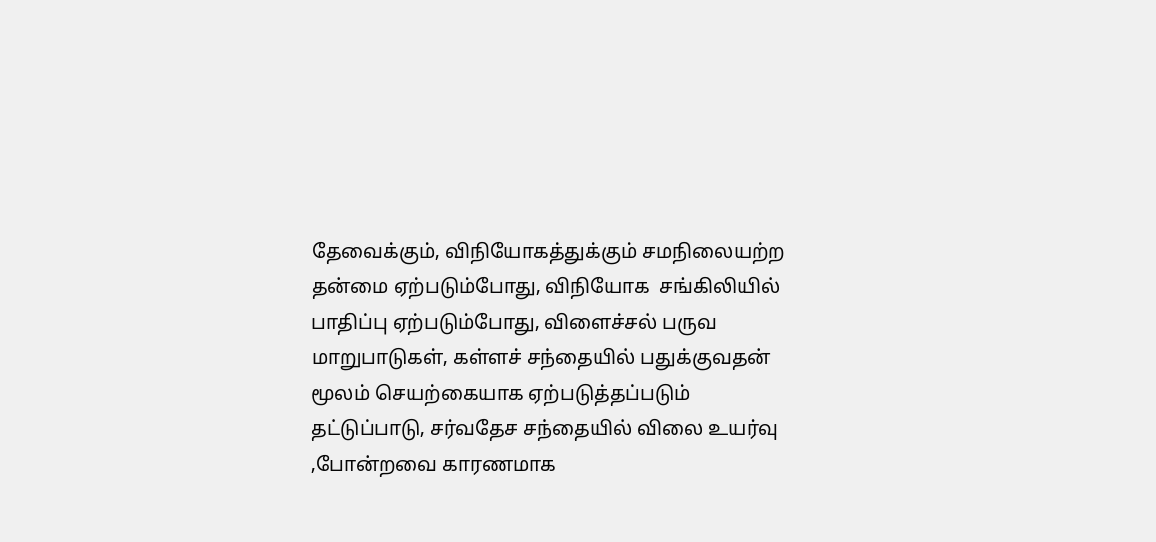தேவைக்கும், விநியோகத்துக்கும் சமநிலையற்ற தன்மை ஏற்படும்போது, விநியோக  சங்கிலியில் பாதிப்பு ஏற்படும்போது, விளைச்சல் பருவ மாறுபாடுகள், கள்ளச் சந்தையில் பதுக்குவதன்  மூலம் செயற்கையாக ஏற்படுத்தப்படும் தட்டுப்பாடு, சர்வதேச சந்தையில் விலை உயர்வு ,போன்றவை காரணமாக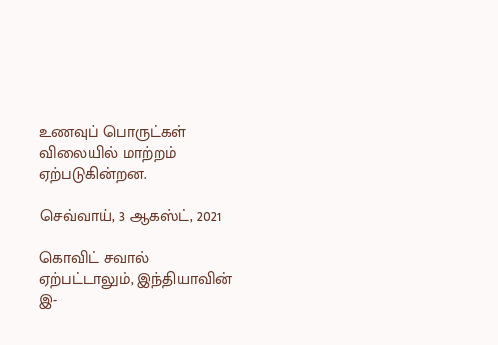உணவுப் பொருட்கள் விலையில் மாற்றம் ஏற்படுகின்றன.

செவ்வாய், 3 ஆகஸ்ட், 2021

கொவிட் சவால் ஏற்பட்டாலும், இந்தியாவின் இ-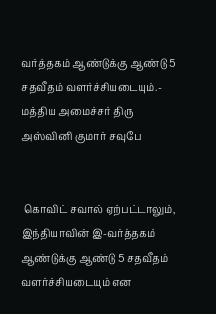வர்த்தகம் ஆண்டுக்கு ஆண்டு 5 சதவீதம் வளர்ச்சியடையும்.- மத்திய அமைச்சர் திரு அஸ்வினி குமார் சவுபே


 கொவிட் சவால் ஏற்பட்டாலும், இந்தியாவின் இ-வர்த்தகம் ஆண்டுக்கு ஆண்டு 5 சதவீதம் வளர்ச்சியடையும் என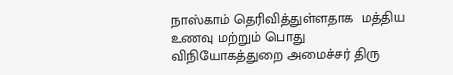நாஸ்காம் தெரிவித்துள்ளதாக  மத்திய உணவு மற்றும் பொது விநியோகத்துறை அமைச்சர் திரு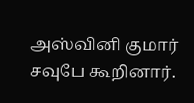அஸ்வினி குமார் சவுபே கூறினார்.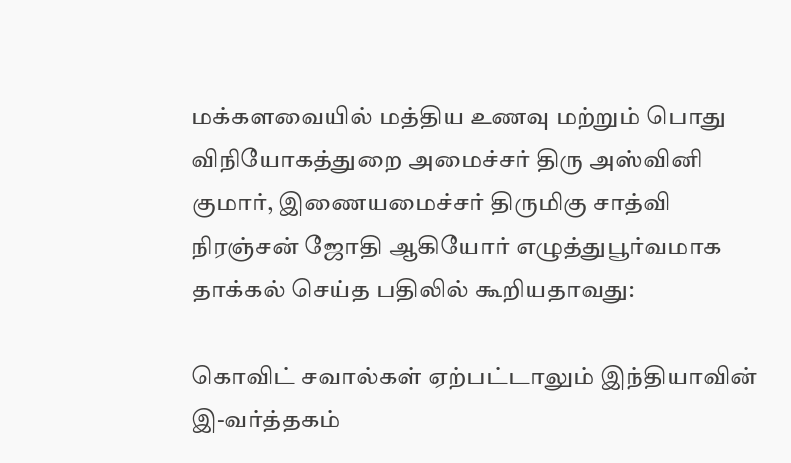மக்களவையில் மத்திய உணவு மற்றும் பொது விநியோகத்துறை அமைச்சர் திரு அஸ்வினி குமார், இணையமைச்சர் திருமிகு சாத்வி நிரஞ்சன் ஜோதி ஆகியோர் எழுத்துபூர்வமாக தாக்கல் செய்த பதிலில் கூறியதாவது:

கொவிட் சவால்கள் ஏற்பட்டாலும் இந்தியாவின் இ-வர்த்தகம்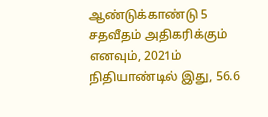ஆண்டுக்காண்டு 5 சதவீதம் அதிகரிக்கும் எனவும், 2021ம் நிதியாண்டில் இது, 56.6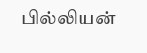பில்லியன்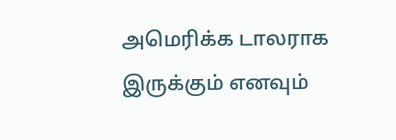அமெரிக்க டாலராக இருக்கும் எனவும்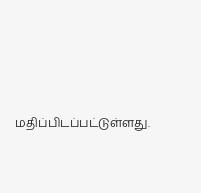மதிப்பிடப்பட்டுள்ளது.